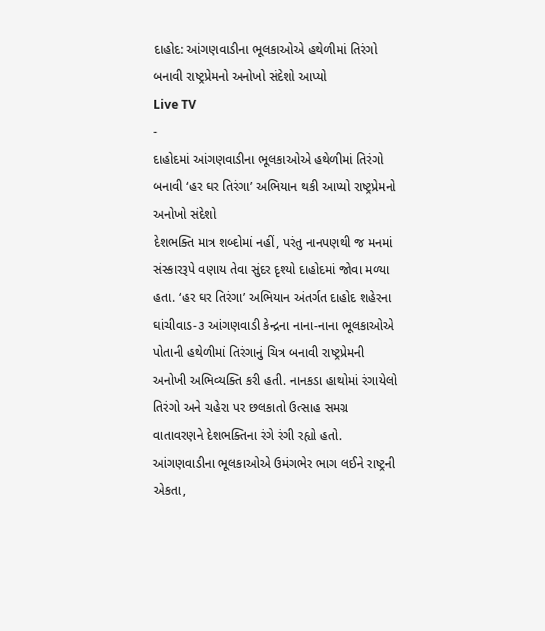દાહોદ: આંગણવાડીના ભૂલકાઓએ હથેળીમાં તિરંગો બનાવી રાષ્ટ્રપ્રેમનો અનોખો સંદેશો આપ્યો
Live TV
-
દાહોદમાં આંગણવાડીના ભૂલકાઓએ હથેળીમાં તિરંગો બનાવી ‘હર ઘર તિરંગા’ અભિયાન થકી આપ્યો રાષ્ટ્રપ્રેમનો અનોખો સંદેશો
દેશભક્તિ માત્ર શબ્દોમાં નહીં, પરંતુ નાનપણથી જ મનમાં સંસ્કારરૂપે વણાય તેવા સુંદર દૃશ્યો દાહોદમાં જોવા મળ્યા હતા. ‘હર ઘર તિરંગા’ અભિયાન અંતર્ગત દાહોદ શહેરના ઘાંચીવાડ-૩ આંગણવાડી કેન્દ્રના નાના-નાના ભૂલકાઓએ પોતાની હથેળીમાં તિરંગાનું ચિત્ર બનાવી રાષ્ટ્રપ્રેમની અનોખી અભિવ્યક્તિ કરી હતી. નાનકડા હાથોમાં રંગાયેલો તિરંગો અને ચહેરા પર છલકાતો ઉત્સાહ સમગ્ર વાતાવરણને દેશભક્તિના રંગે રંગી રહ્યો હતો. આંગણવાડીના ભૂલકાઓએ ઉમંગભેર ભાગ લઈને રાષ્ટ્રની એકતા,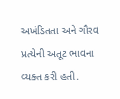અખંડિતતા અને ગૌરવ પ્રત્યેની અતૂટ ભાવના વ્યક્ત કરી હતી.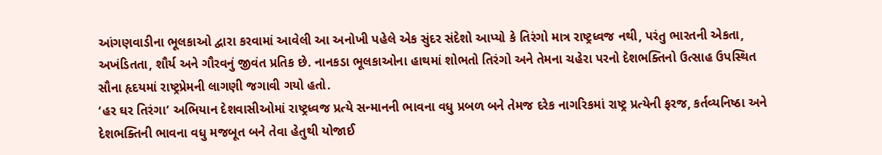આંગણવાડીના ભૂલકાઓ દ્વારા કરવામાં આવેલી આ અનોખી પહેલે એક સુંદર સંદેશો આપ્યો કે તિરંગો માત્ર રાષ્ટ્રધ્વજ નથી, પરંતુ ભારતની એકતા, અખંડિતતા, શૌર્ય અને ગૌરવનું જીવંત પ્રતિક છે. નાનકડા ભૂલકાઓના હાથમાં શોભતો તિરંગો અને તેમના ચહેરા પરનો દેશભક્તિનો ઉત્સાહ ઉપસ્થિત સૌના હૃદયમાં રાષ્ટ્રપ્રેમની લાગણી જગાવી ગયો હતો.
‘હર ઘર તિરંગા’ અભિયાન દેશવાસીઓમાં રાષ્ટ્રધ્વજ પ્રત્યે સન્માનની ભાવના વધુ પ્રબળ બને તેમજ દરેક નાગરિકમાં રાષ્ટ્ર પ્રત્યેની ફરજ, કર્તવ્યનિષ્ઠા અને દેશભક્તિની ભાવના વધુ મજબૂત બને તેવા હેતુથી યોજાઈ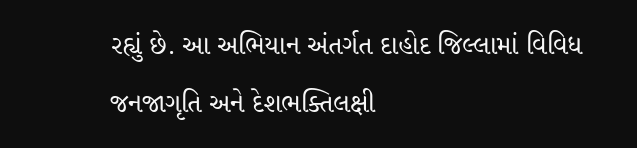રહ્યું છે. આ અભિયાન અંતર્ગત દાહોદ જિલ્લામાં વિવિધ જનજાગૃતિ અને દેશભક્તિલક્ષી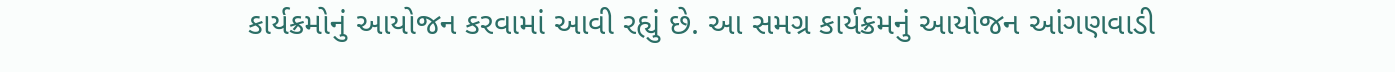કાર્યક્રમોનું આયોજન કરવામાં આવી રહ્યું છે. આ સમગ્ર કાર્યક્રમનું આયોજન આંગણવાડી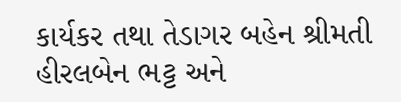કાર્યકર તથા તેડાગર બહેન શ્રીમતી હીરલબેન ભટ્ટ અને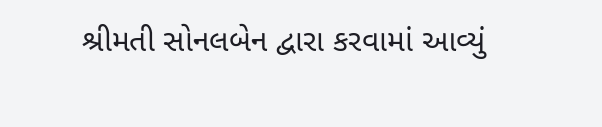શ્રીમતી સોનલબેન દ્વારા કરવામાં આવ્યું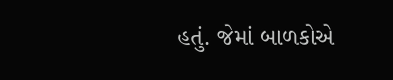હતું. જેમાં બાળકોએ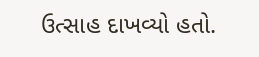ઉત્સાહ દાખવ્યો હતો.